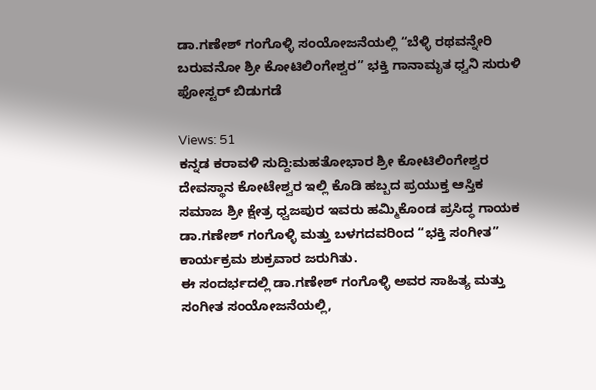ಡಾ.ಗಣೇಶ್ ಗಂಗೊಳ್ಳಿ ಸಂಯೋಜನೆಯಲ್ಲಿ “ಬೆಳ್ಳಿ ರಥವನ್ನೇರಿ ಬರುವನೋ ಶ್ರೀ ಕೋಟಿಲಿಂಗೇಶ್ವರ” ಭಕ್ತಿ ಗಾನಾಮೃತ ಧ್ವನಿ ಸುರುಳಿ ಫೋಸ್ಟರ್ ಬಿಡುಗಡೆ

Views: 51
ಕನ್ನಡ ಕರಾವಳಿ ಸುದ್ದಿ:ಮಹತೋಭಾರ ಶ್ರೀ ಕೋಟಿಲಿಂಗೇಶ್ವರ ದೇವಸ್ಥಾನ ಕೋಟೇಶ್ವರ ಇಲ್ಲಿ ಕೊಡಿ ಹಬ್ಬದ ಪ್ರಯುಕ್ತ ಆಸ್ತಿಕ ಸಮಾಜ ಶ್ರೀ ಕ್ಷೇತ್ರ ಧ್ವಜಪುರ ಇವರು ಹಮ್ಮಿಕೊಂಡ ಪ್ರಸಿದ್ಧ ಗಾಯಕ ಡಾ.ಗಣೇಶ್ ಗಂಗೊಳ್ಳಿ ಮತ್ತು ಬಳಗದವರಿಂದ “ಭಕ್ತಿ ಸಂಗೀತ” ಕಾರ್ಯಕ್ರಮ ಶುಕ್ರವಾರ ಜರುಗಿತು.
ಈ ಸಂದರ್ಭದಲ್ಲಿ ಡಾ.ಗಣೇಶ್ ಗಂಗೊಳ್ಳಿ ಅವರ ಸಾಹಿತ್ಯ ಮತ್ತು ಸಂಗೀತ ಸಂಯೋಜನೆಯಲ್ಲಿ,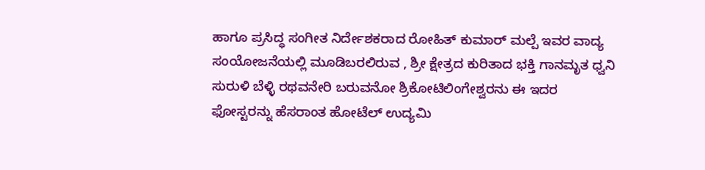ಹಾಗೂ ಪ್ರಸಿದ್ಧ ಸಂಗೀತ ನಿರ್ದೇಶಕರಾದ ರೋಹಿತ್ ಕುಮಾರ್ ಮಲ್ಪೆ ಇವರ ವಾದ್ಯ ಸಂಯೋಜನೆಯಲ್ಲಿ ಮೂಡಿಬರಲಿರುವ , ಶ್ರೀ ಕ್ಷೇತ್ರದ ಕುರಿತಾದ ಭಕ್ತಿ ಗಾನಮೃತ ಧ್ವನಿ ಸುರುಳಿ ಬೆಳ್ಳಿ ರಥವನೇರಿ ಬರುವನೋ ಶ್ರಿಕೋಟಿಲಿಂಗೇಶ್ವರನು ಈ ಇದರ ಫೋಸ್ಟರನ್ನು ಹೆಸರಾಂತ ಹೋಟೆಲ್ ಉದ್ಯಮಿ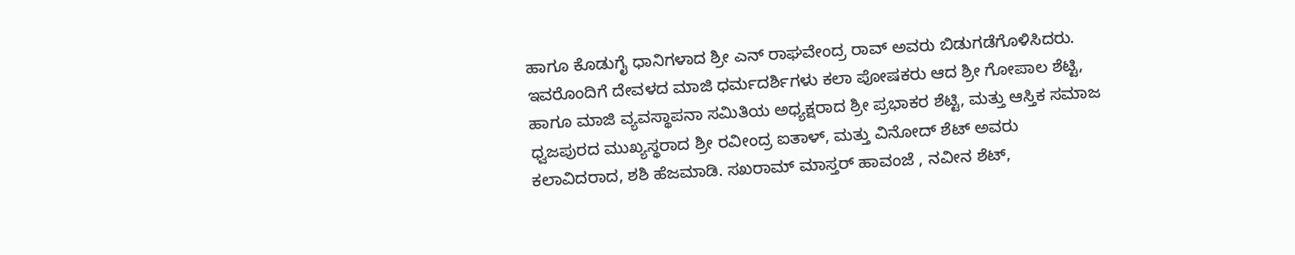ಹಾಗೂ ಕೊಡುಗೈ ಧಾನಿಗಳಾದ ಶ್ರೀ ಎನ್ ರಾಘವೇಂದ್ರ ರಾವ್ ಅವರು ಬಿಡುಗಡೆಗೊಳಿಸಿದರು.
ಇವರೊಂದಿಗೆ ದೇವಳದ ಮಾಜಿ ಧರ್ಮದರ್ಶಿಗಳು ಕಲಾ ಪೋಷಕರು ಆದ ಶ್ರೀ ಗೋಪಾಲ ಶೆಟ್ಟಿ, ಹಾಗೂ ಮಾಜಿ ವ್ಯವಸ್ಥಾಪನಾ ಸಮಿತಿಯ ಅಧ್ಯಕ್ಷರಾದ ಶ್ರೀ ಪ್ರಭಾಕರ ಶೆಟ್ಟಿ, ಮತ್ತು ಆಸ್ತಿಕ ಸಮಾಜ ಧ್ವಜಪುರದ ಮುಖ್ಯಸ್ಥರಾದ ಶ್ರೀ ರವೀಂದ್ರ ಐತಾಳ್, ಮತ್ತು ವಿನೋದ್ ಶೆಟ್ ಅವರು ಕಲಾವಿದರಾದ, ಶಶಿ ಹೆಜಮಾಡಿ. ಸಖರಾಮ್ ಮಾಸ್ತರ್ ಹಾವಂಜೆ , ನವೀನ ಶೆಟ್,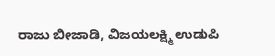ರಾಜು ಬೀಜಾಡಿ, ವಿಜಯಲಕ್ಷ್ಮಿ ಉಡುಪಿ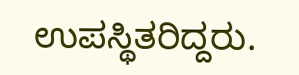ಉಪಸ್ಥಿತರಿದ್ದರು.